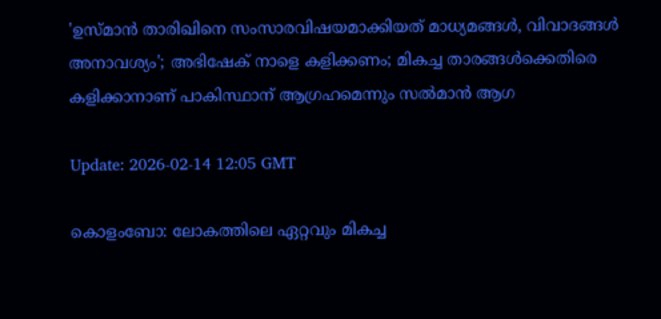'ഉസ്മാൻ താരിഖിനെ സംസാരവിഷയമാക്കിയത് മാധ്യമങ്ങൾ, വിവാദങ്ങൾ അനാവശ്യം'; അഭിഷേക് നാളെ കളിക്കണം; മികച്ച താരങ്ങൾക്കെതിരെ കളിക്കാനാണ് പാകിസ്ഥാന് ആഗ്രഹമെന്നും സൽമാൻ ആഗ

Update: 2026-02-14 12:05 GMT

കൊളംബോ: ലോകത്തിലെ ഏറ്റവും മികച്ച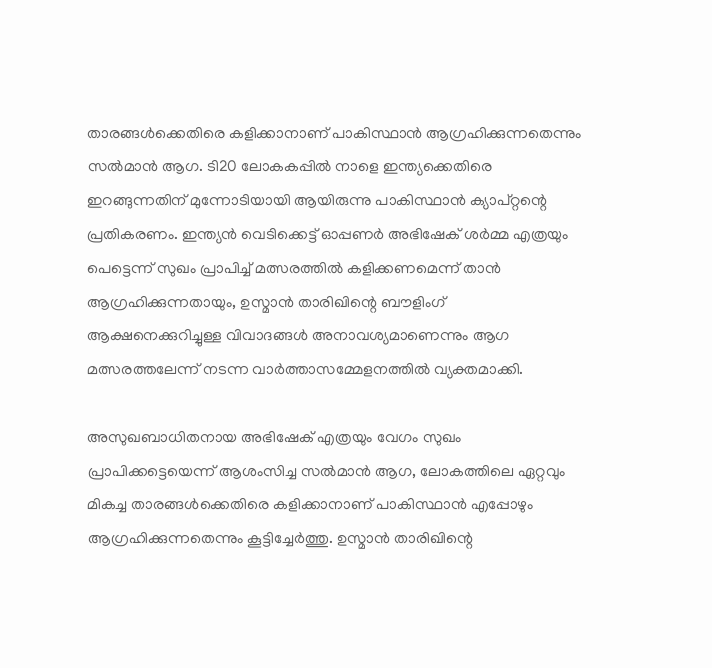താരങ്ങള്‍ക്കെതിരെ കളിക്കാനാണ് പാകിസ്ഥാന്‍ ആഗ്രഹിക്കുന്നതെന്നും സല്‍മാന്‍ ആഗ. ടി20 ലോകകപ്പിൽ നാളെ ഇന്ത്യക്കെതിരെ ഇറങ്ങുന്നതിന് മുന്നോടിയായി ആയിരുന്നു പാകിസ്ഥാൻ ക്യാപ്റ്റന്റെ പ്രതികരണം. ഇന്ത്യൻ വെടിക്കെട്ട് ഓപ്പണർ അഭിഷേക് ശർമ്മ എത്രയും പെട്ടെന്ന് സുഖം പ്രാപിച്ച് മത്സരത്തിൽ കളിക്കണമെന്ന് താൻ ആഗ്രഹിക്കുന്നതായും, ഉസ്മാൻ താരിഖിന്റെ ബൗളിംഗ് ആക്ഷനെക്കുറിച്ചുള്ള വിവാദങ്ങൾ അനാവശ്യമാണെന്നും ആഗ മത്സരത്തലേന്ന് നടന്ന വാർത്താസമ്മേളനത്തിൽ വ്യക്തമാക്കി.

അസുഖബാധിതനായ അഭിഷേക് എത്രയും വേഗം സുഖം പ്രാപിക്കട്ടെയെന്ന് ആശംസിച്ച സൽമാൻ ആഗ, ലോകത്തിലെ ഏറ്റവും മികച്ച താരങ്ങൾക്കെതിരെ കളിക്കാനാണ് പാകിസ്ഥാൻ എപ്പോഴും ആഗ്രഹിക്കുന്നതെന്നും കൂട്ടിച്ചേർത്തു. ഉസ്മാൻ താരിഖിന്റെ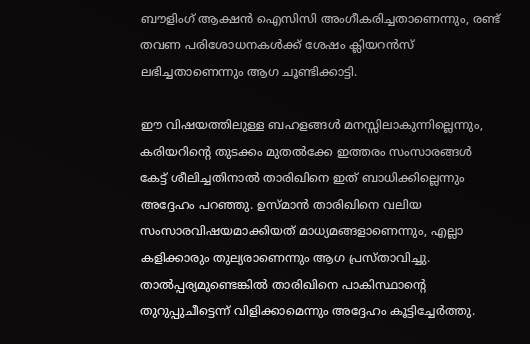ബൗളിംഗ് ആക്ഷൻ ഐസിസി അംഗീകരിച്ചതാണെന്നും, രണ്ട് തവണ പരിശോധനകൾക്ക് ശേഷം ക്ലിയറൻസ് ലഭിച്ചതാണെന്നും ആഗ ചൂണ്ടിക്കാട്ടി.

ഈ വിഷയത്തിലുള്ള ബഹളങ്ങൾ മനസ്സിലാകുന്നില്ലെന്നും, കരിയറിന്റെ തുടക്കം മുതൽക്കേ ഇത്തരം സംസാരങ്ങൾ കേട്ട് ശീലിച്ചതിനാൽ താരിഖിനെ ഇത് ബാധിക്കില്ലെന്നും അദ്ദേഹം പറഞ്ഞു. ഉസ്മാൻ താരിഖിനെ വലിയ സംസാരവിഷയമാക്കിയത് മാധ്യമങ്ങളാണെന്നും, എല്ലാ കളിക്കാരും തുല്യരാണെന്നും ആഗ പ്രസ്താവിച്ചു. താൽപ്പര്യമുണ്ടെങ്കിൽ താരിഖിനെ പാകിസ്ഥാന്റെ തുറുപ്പുചീട്ടെന്ന് വിളിക്കാമെന്നും അദ്ദേഹം കൂട്ടിച്ചേർത്തു.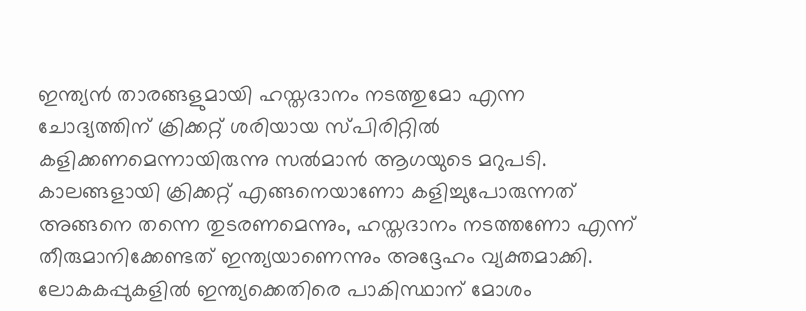ഇന്ത്യൻ താരങ്ങളുമായി ഹസ്തദാനം നടത്തുമോ എന്ന ചോദ്യത്തിന് ക്രിക്കറ്റ് ശരിയായ സ്പിരിറ്റിൽ കളിക്കണമെന്നായിരുന്നു സൽമാൻ ആഗയുടെ മറുപടി. കാലങ്ങളായി ക്രിക്കറ്റ് എങ്ങനെയാണോ കളിച്ചുപോരുന്നത് അങ്ങനെ തന്നെ തുടരണമെന്നും, ഹസ്തദാനം നടത്തണോ എന്ന് തീരുമാനിക്കേണ്ടത് ഇന്ത്യയാണെന്നും അദ്ദേഹം വ്യക്തമാക്കി. ലോകകപ്പുകളിൽ ഇന്ത്യക്കെതിരെ പാകിസ്ഥാന് മോശം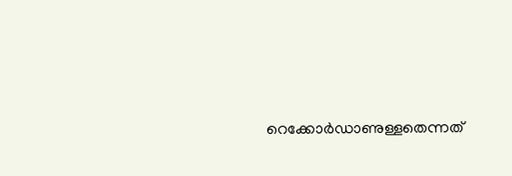റെക്കോർഡാണുള്ളതെന്നത്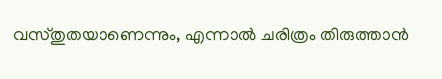വസ്തുതയാണെന്നും, എന്നാൽ ചരിത്രം തിരുത്താൻ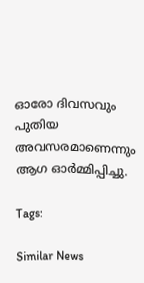ഓരോ ദിവസവും പുതിയ അവസരമാണെന്നും ആഗ ഓർമ്മിപ്പിച്ചു.

Tags:

Similar News